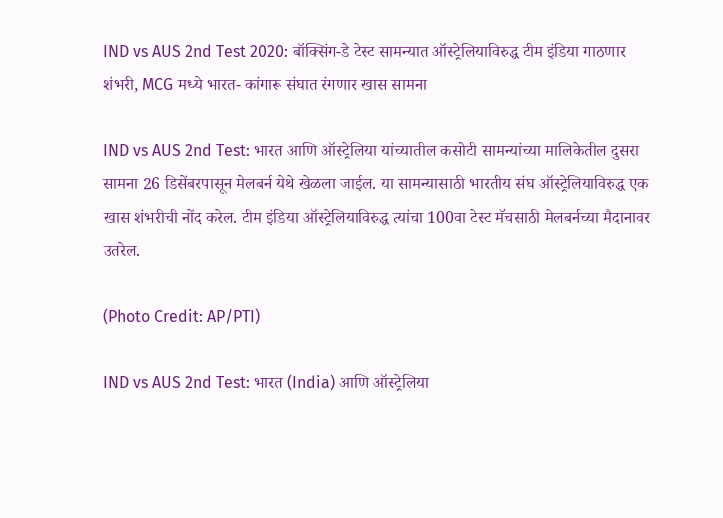IND vs AUS 2nd Test 2020: बॉक्सिंग-डे टेस्ट सामन्यात ऑस्ट्रेलियाविरुद्ध टीम इंडिया गाठणार शंभरी, MCG मध्ये भारत- कांगारू संघात रंगणार खास सामना

IND vs AUS 2nd Test: भारत आणि ऑस्ट्रेलिया यांच्यातील कसोटी सामन्यांच्या मालिकेतील दुसरा सामना 26 डिसेंबरपासून मेलबर्न येथे खेळला जाईल. या सामन्यासाठी भारतीय संघ ऑस्ट्रेलियाविरुद्ध एक खास शंभरीची नोंद करेल. टीम इंडिया ऑस्ट्रेलियाविरुद्ध त्यांचा 100वा टेस्ट मॅचसाठी मेलबर्नच्या मैदानावर उतरेल.

(Photo Credit: AP/PTI)

IND vs AUS 2nd Test: भारत (India) आणि ऑस्ट्रेलिया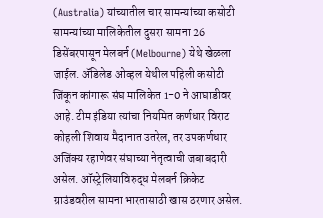(Australia) यांच्यातील चार सामन्यांच्या कसोटी सामन्यांच्या मालिकेतील दुसरा सामना 26 डिसेंबरपासून मेलबर्न (Melbourne) येथे खेळला जाईल. अ‍ॅडिलेड ओव्हल येथील पहिली कसोटी जिंकून कांगारू संघ मालिकेत 1-0 ने आघाडीवर आहे. टीम इंडिया त्यांचा नियमित कर्णधार विराट कोहली शिवाय मैदानात उतरेल, तर उपकर्णधार अजिंक्य रहाणेवर संघाच्या नेतृत्वाची जबाबदारी असेल. ऑस्ट्रेलियाविरुद्ध मेलबर्न क्रिकेट ग्राउंडवरील सामना भारतासाठी खास ठरणार असेल.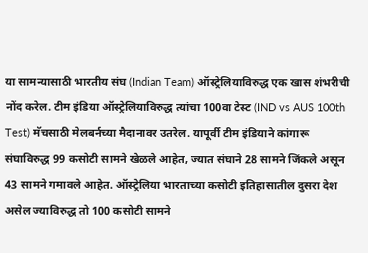या सामन्यासाठी भारतीय संघ (Indian Team) ऑस्ट्रेलियाविरुद्ध एक खास शंभरीची नोंद करेल. टीम इंडिया ऑस्ट्रेलियाविरुद्ध त्यांचा 100वा टेस्ट (IND vs AUS 100th Test) मॅचसाठी मेलबर्नच्या मैदानावर उतरेल. यापूर्वी टीम इंडियाने कांगारू संघाविरुद्ध 99 कसोटी सामने खेळले आहेत, ज्यात संघाने 28 सामने जिंकले असून 43 सामने गमावले आहेत. ऑस्ट्रेलिया भारताच्या कसोटी इतिहासातील दुसरा देश असेल ज्याविरुद्ध तो 100 कसोटी सामने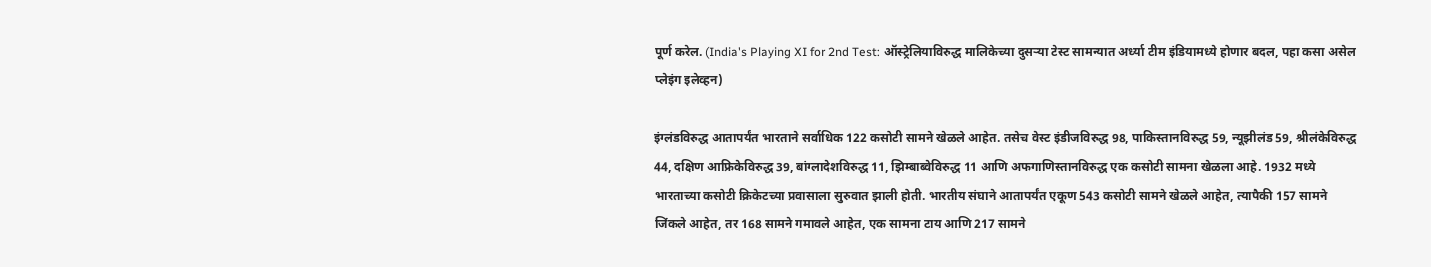पूर्ण करेल. (India's Playing XI for 2nd Test: ऑस्ट्रेलियाविरुद्ध मालिकेच्या दुसर्‍या टेस्ट सामन्यात अर्ध्या टीम इंडियामध्ये होणार बदल, पहा कसा असेल प्लेइंग इलेव्हन)

इंग्लंडविरुद्ध आतापर्यंत भारताने सर्वाधिक 122 कसोटी सामने खेळले आहेत. तसेच वेस्ट इंडीजविरुद्ध 98, पाकिस्तानविरुद्ध 59, न्यूझीलंड 59, श्रीलंकेविरुद्ध 44, दक्षिण आफ्रिकेविरुद्ध 39, बांग्लादेशविरुद्ध 11, झिम्बाब्वेविरुद्ध 11 आणि अफगाणिस्तानविरुद्ध एक कसोटी सामना खेळला आहे. 1932 मध्ये भारताच्या कसोटी क्रिकेटच्या प्रवासाला सुरुवात झाली होती. भारतीय संघाने आतापर्यंत एकूण 543 कसोटी सामने खेळले आहेत, त्यापैकी 157 सामने जिंकले आहेत, तर 168 सामने गमावले आहेत, एक सामना टाय आणि 217 सामने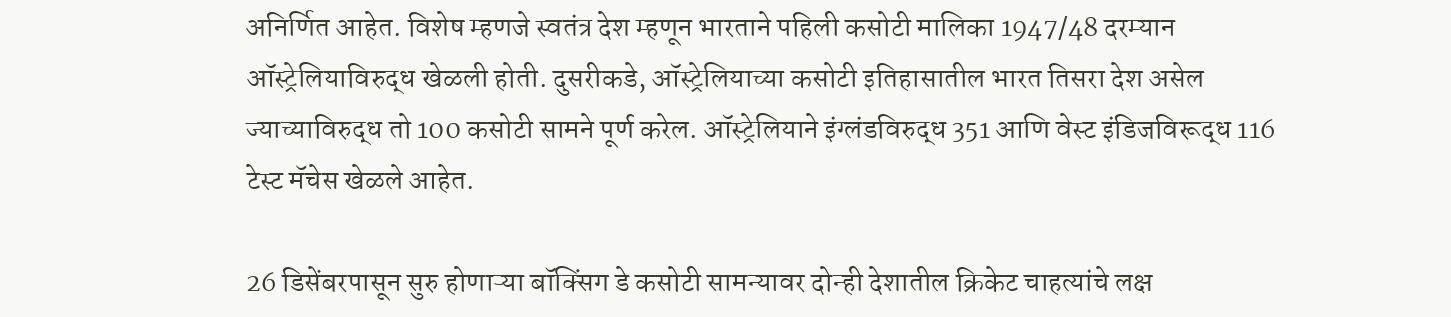अनिर्णित आहेत. विशेष म्हणजे स्वतंत्र देश म्हणून भारताने पहिली कसोटी मालिका 1947/48 दरम्यान ऑस्ट्रेलियाविरुद्ध खेळली होती. दुसरीकडे, ऑस्ट्रेलियाच्या कसोटी इतिहासातील भारत तिसरा देश असेल ज्याच्याविरुद्ध तो 100 कसोटी सामने पूर्ण करेल. ऑस्ट्रेलियाने इंग्लंडविरुद्ध 351 आणि वेस्ट इंडिजविरूद्ध 116 टेस्ट मॅचेस खेळले आहेत.

26 डिसेंबरपासून सुरु होणाऱ्या बॉक्सिंग डे कसोटी सामन्यावर दोन्ही देशातील क्रिकेट चाहत्यांचे लक्ष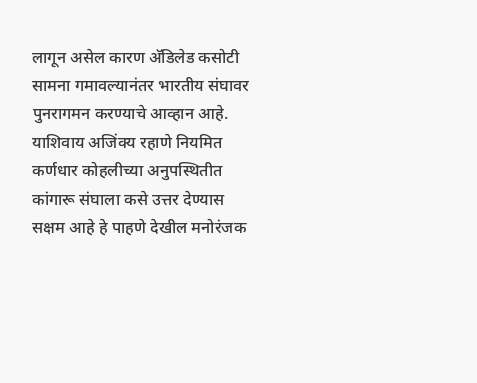लागून असेल कारण अ‍ॅडिलेड कसोटी सामना गमावल्यानंतर भारतीय संघावर पुनरागमन करण्याचे आव्हान आहे. याशिवाय अजिंक्य रहाणे नियमित कर्णधार कोहलीच्या अनुपस्थितीत कांगारू संघाला कसे उत्तर देण्यास सक्षम आहे हे पाहणे देखील मनोरंजक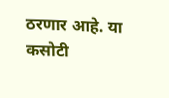ठरणार आहे. या कसोटी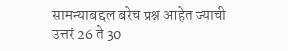सामन्याबद्दल बरेच प्रश्न आहेत ज्याची उत्तरं 26 ते 30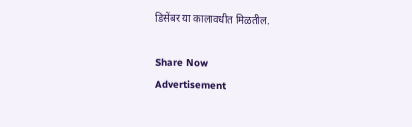डिसेंबर या कालावधीत मिळतील.

Share Now
Advertisement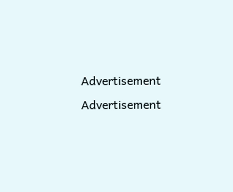Advertisement
Advertisement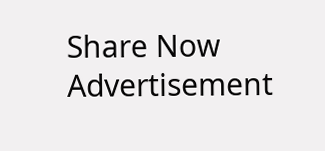Share Now
Advertisement